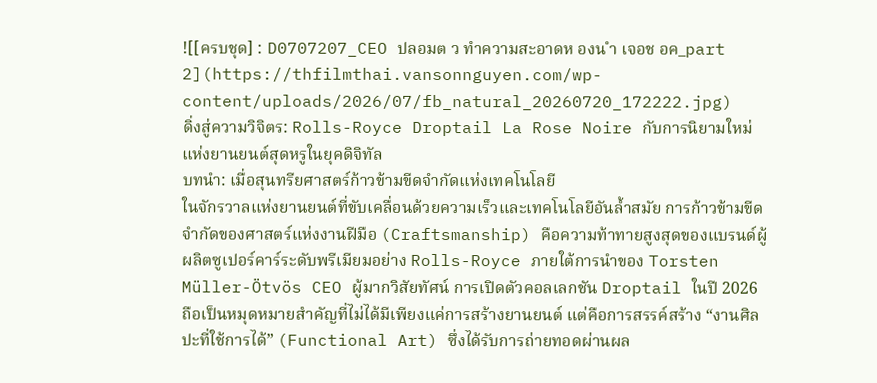![[ครบชุด] : D0707207_CEO ปลอมต ว ทำความสะอาดห องน ำ เจอช อค_part 2](https://thfilmthai.vansonnguyen.com/wp-content/uploads/2026/07/fb_natural_20260720_172222.jpg)
ดิ่งสู่ความวิจิตร: Rolls-Royce Droptail La Rose Noire กับการนิยามใหม่แห่งยานยนต์สุดหรูในยุคดิจิทัล
บทนำ: เมื่อสุนทรียศาสตร์ก้าวข้ามขีดจำกัดแห่งเทคโนโลยี
ในจักรวาลแห่งยานยนต์ที่ขับเคลื่อนด้วยความเร็วและเทคโนโลยีอันล้ำสมัย การก้าวข้ามขีดจำกัดของศาสตร์แห่งงานฝีมือ (Craftsmanship) คือความท้าทายสูงสุดของแบรนด์ผู้ผลิตซูเปอร์คาร์ระดับพรีเมียมอย่าง Rolls-Royce ภายใต้การนำของ Torsten Müller-Ötvös CEO ผู้มากวิสัยทัศน์ การเปิดตัวคอลเลกชัน Droptail ในปี 2026 ถือเป็นหมุดหมายสำคัญที่ไม่ได้มีเพียงแค่การสร้างยานยนต์ แต่คือการสรรค์สร้าง “งานศิลปะที่ใช้การได้” (Functional Art) ซึ่งได้รับการถ่ายทอดผ่านผล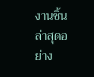งานชิ้นล่าสุดอย่าง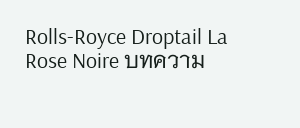Rolls-Royce Droptail La Rose Noire บทความ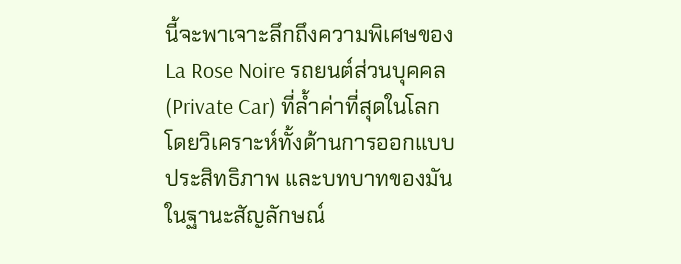นี้จะพาเจาะลึกถึงความพิเศษของ La Rose Noire รถยนต์ส่วนบุคคล (Private Car) ที่ล้ำค่าที่สุดในโลก โดยวิเคราะห์ทั้งด้านการออกแบบ ประสิทธิภาพ และบทบาทของมันในฐานะสัญลักษณ์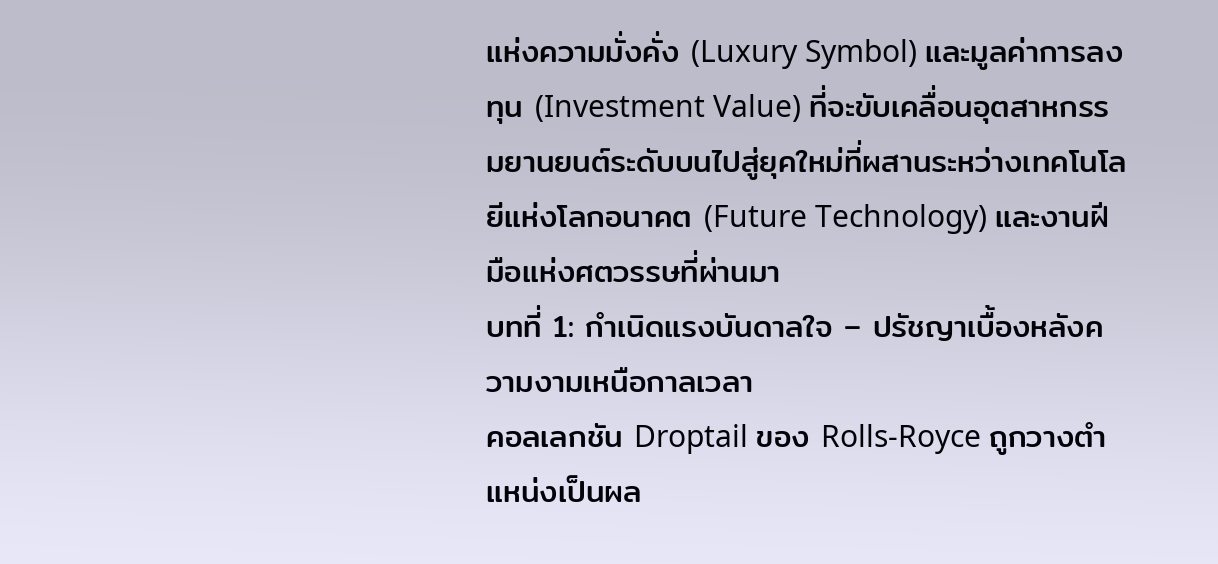แห่งความมั่งคั่ง (Luxury Symbol) และมูลค่าการลงทุน (Investment Value) ที่จะขับเคลื่อนอุตสาหกรรมยานยนต์ระดับบนไปสู่ยุคใหม่ที่ผสานระหว่างเทคโนโลยีแห่งโลกอนาคต (Future Technology) และงานฝีมือแห่งศตวรรษที่ผ่านมา
บทที่ 1: กำเนิดแรงบันดาลใจ – ปรัชญาเบื้องหลังความงามเหนือกาลเวลา
คอลเลกชัน Droptail ของ Rolls-Royce ถูกวางตำแหน่งเป็นผล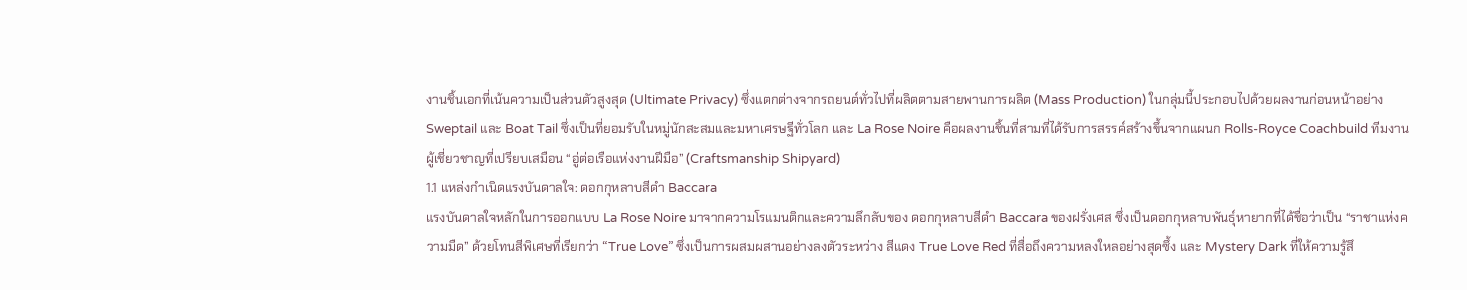งานชิ้นเอกที่เน้นความเป็นส่วนตัวสูงสุด (Ultimate Privacy) ซึ่งแตกต่างจากรถยนต์ทั่วไปที่ผลิตตามสายพานการผลิต (Mass Production) ในกลุ่มนี้ประกอบไปด้วยผลงานก่อนหน้าอย่าง Sweptail และ Boat Tail ซึ่งเป็นที่ยอมรับในหมู่นักสะสมและมหาเศรษฐีทั่วโลก และ La Rose Noire คือผลงานชิ้นที่สามที่ได้รับการสรรค์สร้างขึ้นจากแผนก Rolls-Royce Coachbuild ทีมงานผู้เชี่ยวชาญที่เปรียบเสมือน “อู่ต่อเรือแห่งงานฝีมือ” (Craftsmanship Shipyard)
1.1 แหล่งกำเนิดแรงบันดาลใจ: ดอกกุหลาบสีดำ Baccara
แรงบันดาลใจหลักในการออกแบบ La Rose Noire มาจากความโรแมนติกและความลึกลับของ ดอกกุหลาบสีดำ Baccara ของฝรั่งเศส ซึ่งเป็นดอกกุหลาบพันธุ์หายากที่ได้ชื่อว่าเป็น “ราชาแห่งความมืด” ด้วยโทนสีพิเศษที่เรียกว่า “True Love” ซึ่งเป็นการผสมผสานอย่างลงตัวระหว่าง สีแดง True Love Red ที่สื่อถึงความหลงใหลอย่างสุดซึ้ง และ Mystery Dark ที่ให้ความรู้สึ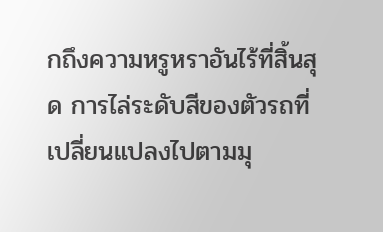กถึงความหรูหราอันไร้ที่สิ้นสุด การไล่ระดับสีของตัวรถที่เปลี่ยนแปลงไปตามมุ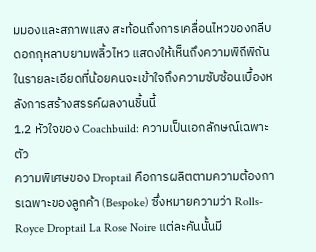มมองและสภาพแสง สะท้อนถึงการเคลื่อนไหวของกลีบดอกกุหลาบยามพลิ้วไหว แสดงให้เห็นถึงความพิถีพิถันในรายละเอียดที่น้อยคนจะเข้าใจถึงความซับซ้อนเบื้องหลังการสร้างสรรค์ผลงานชิ้นนี้
1.2 หัวใจของ Coachbuild: ความเป็นเอกลักษณ์เฉพาะตัว
ความพิเศษของ Droptail คือการผลิตตามความต้องการเฉพาะของลูกค้า (Bespoke) ซึ่งหมายความว่า Rolls-Royce Droptail La Rose Noire แต่ละคันนั้นมี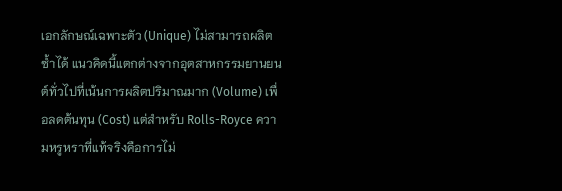เอกลักษณ์เฉพาะตัว (Unique) ไม่สามารถผลิตซ้ำได้ แนวคิดนี้แตกต่างจากอุตสาหกรรมยานยนต์ทั่วไปที่เน้นการผลิตปริมาณมาก (Volume) เพื่อลดต้นทุน (Cost) แต่สำหรับ Rolls-Royce ความหรูหราที่แท้จริงคือการไม่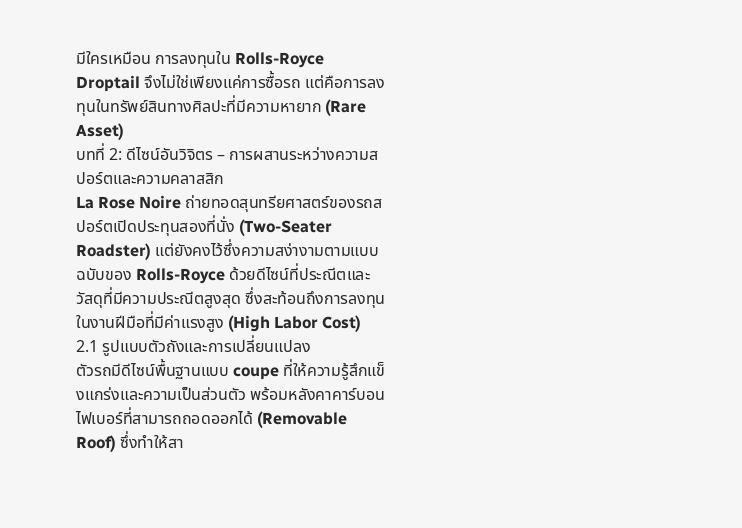มีใครเหมือน การลงทุนใน Rolls-Royce Droptail จึงไม่ใช่เพียงแค่การซื้อรถ แต่คือการลงทุนในทรัพย์สินทางศิลปะที่มีความหายาก (Rare Asset)
บทที่ 2: ดีไซน์อันวิจิตร – การผสานระหว่างความสปอร์ตและความคลาสสิก
La Rose Noire ถ่ายทอดสุนทรียศาสตร์ของรถสปอร์ตเปิดประทุนสองที่นั่ง (Two-Seater Roadster) แต่ยังคงไว้ซึ่งความสง่างามตามแบบฉบับของ Rolls-Royce ด้วยดีไซน์ที่ประณีตและวัสดุที่มีความประณีตสูงสุด ซึ่งสะท้อนถึงการลงทุนในงานฝีมือที่มีค่าแรงสูง (High Labor Cost)
2.1 รูปแบบตัวถังและการเปลี่ยนแปลง
ตัวรถมีดีไซน์พื้นฐานแบบ coupe ที่ให้ความรู้สึกแข็งแกร่งและความเป็นส่วนตัว พร้อมหลังคาคาร์บอนไฟเบอร์ที่สามารถถอดออกได้ (Removable Roof) ซึ่งทำให้สา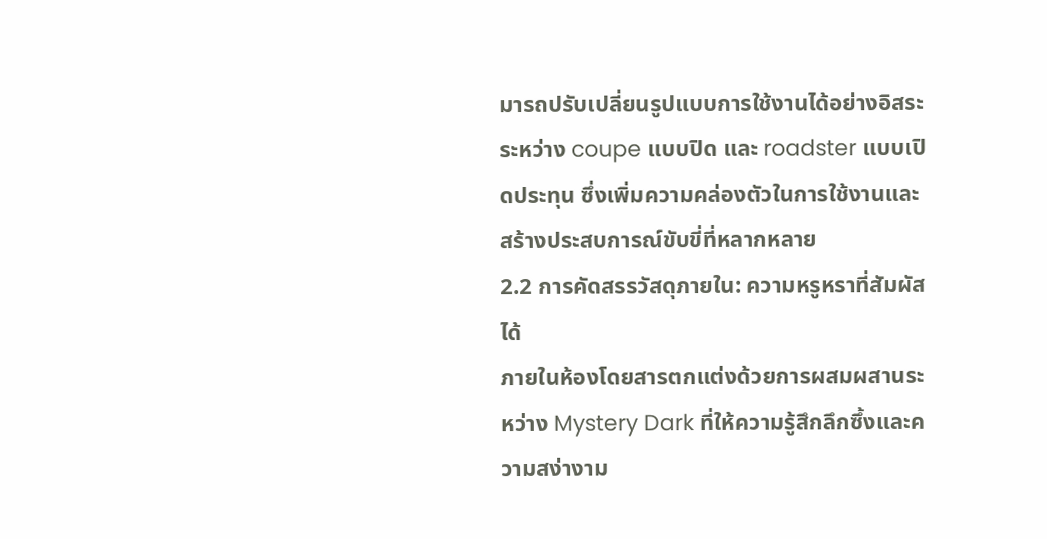มารถปรับเปลี่ยนรูปแบบการใช้งานได้อย่างอิสระระหว่าง coupe แบบปิด และ roadster แบบเปิดประทุน ซึ่งเพิ่มความคล่องตัวในการใช้งานและสร้างประสบการณ์ขับขี่ที่หลากหลาย
2.2 การคัดสรรวัสดุภายใน: ความหรูหราที่สัมผัสได้
ภายในห้องโดยสารตกแต่งด้วยการผสมผสานระหว่าง Mystery Dark ที่ให้ความรู้สึกลึกซึ้งและความสง่างาม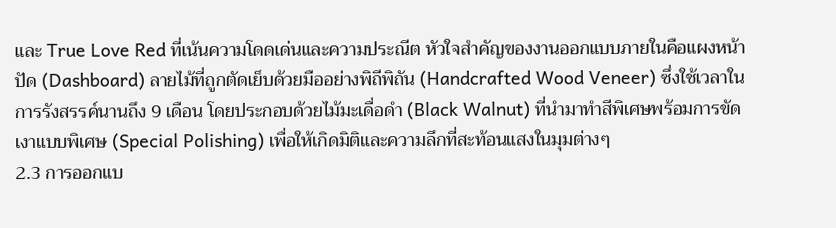และ True Love Red ที่เน้นความโดดเด่นและความประณีต หัวใจสำคัญของงานออกแบบภายในคือแผงหน้าปัด (Dashboard) ลายไม้ที่ถูกตัดเย็บด้วยมืออย่างพิถีพิถัน (Handcrafted Wood Veneer) ซึ่งใช้เวลาในการรังสรรค์นานถึง 9 เดือน โดยประกอบด้วยไม้มะเดื่อดำ (Black Walnut) ที่นำมาทำสีพิเศษพร้อมการขัดเงาแบบพิเศษ (Special Polishing) เพื่อให้เกิดมิติและความลึกที่สะท้อนแสงในมุมต่างๆ
2.3 การออกแบ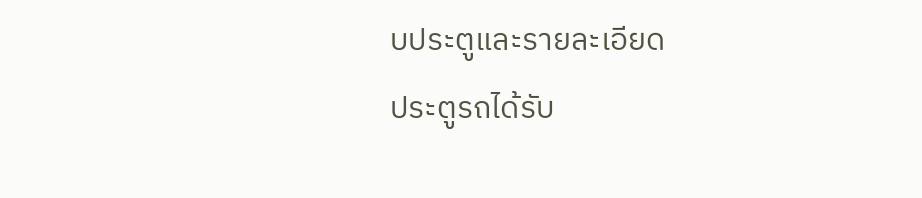บประตูและรายละเอียด
ประตูรถได้รับ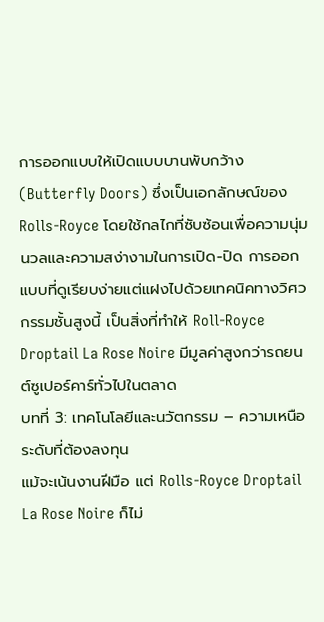การออกแบบให้เปิดแบบบานพับกว้าง (Butterfly Doors) ซึ่งเป็นเอกลักษณ์ของ Rolls-Royce โดยใช้กลไกที่ซับซ้อนเพื่อความนุ่มนวลและความสง่างามในการเปิด-ปิด การออกแบบที่ดูเรียบง่ายแต่แฝงไปด้วยเทคนิคทางวิศวกรรมชั้นสูงนี้ เป็นสิ่งที่ทำให้ Roll-Royce Droptail La Rose Noire มีมูลค่าสูงกว่ารถยนต์ซูเปอร์คาร์ทั่วไปในตลาด
บทที่ 3: เทคโนโลยีและนวัตกรรม – ความเหนือระดับที่ต้องลงทุน
แม้จะเน้นงานฝีมือ แต่ Rolls-Royce Droptail La Rose Noire ก็ไม่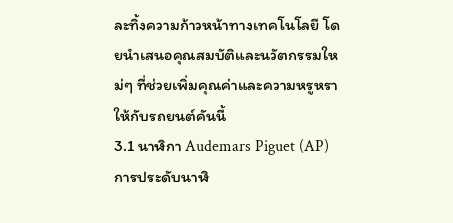ละทิ้งความก้าวหน้าทางเทคโนโลยี โดยนำเสนอคุณสมบัติและนวัตกรรมใหม่ๆ ที่ช่วยเพิ่มคุณค่าและความหรูหราให้กับรถยนต์คันนี้
3.1 นาฬิกา Audemars Piguet (AP)
การประดับนาฬิ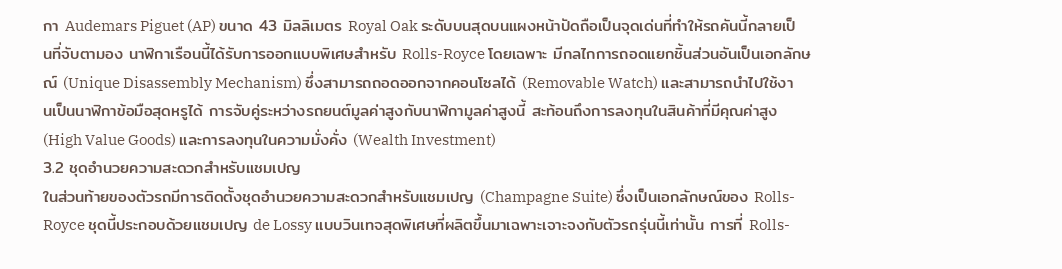กา Audemars Piguet (AP) ขนาด 43 มิลลิเมตร Royal Oak ระดับบนสุดบนแผงหน้าปัดถือเป็นจุดเด่นที่ทำให้รถคันนี้กลายเป็นที่จับตามอง นาฬิกาเรือนนี้ได้รับการออกแบบพิเศษสำหรับ Rolls-Royce โดยเฉพาะ มีกลไกการถอดแยกชิ้นส่วนอันเป็นเอกลักษณ์ (Unique Disassembly Mechanism) ซึ่งสามารถถอดออกจากคอนโซลได้ (Removable Watch) และสามารถนำไปใช้งานเป็นนาฬิกาข้อมือสุดหรูได้ การจับคู่ระหว่างรถยนต์มูลค่าสูงกับนาฬิกามูลค่าสูงนี้ สะท้อนถึงการลงทุนในสินค้าที่มีคุณค่าสูง (High Value Goods) และการลงทุนในความมั่งคั่ง (Wealth Investment)
3.2 ชุดอำนวยความสะดวกสำหรับแชมเปญ
ในส่วนท้ายของตัวรถมีการติดตั้งชุดอำนวยความสะดวกสำหรับแชมเปญ (Champagne Suite) ซึ่งเป็นเอกลักษณ์ของ Rolls-Royce ชุดนี้ประกอบด้วยแชมเปญ de Lossy แบบวินเทจสุดพิเศษที่ผลิตขึ้นมาเฉพาะเจาะจงกับตัวรถรุ่นนี้เท่านั้น การที่ Rolls-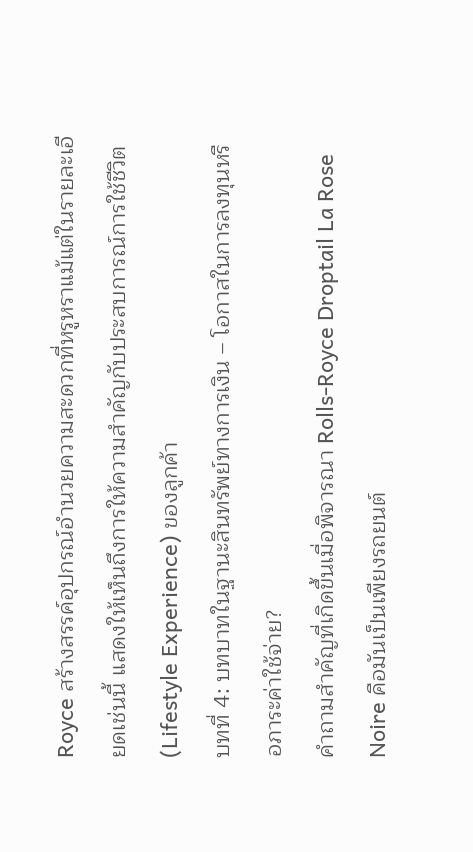Royce สร้างสรรค์อุปกรณ์อำนวยความสะดวกที่หรูหราแม้แต่ในรายละเอียดเช่นนี้ แสดงให้เห็นถึงการให้ความสำคัญกับประสบการณ์การใช้ชีวิต (Lifestyle Experience) ของลูกค้า
บทที่ 4: บทบาทในฐานะสินทรัพย์ทางการเงิน – โอกาสในการลงทุนหรือภาระค่าใช้จ่าย?
คำถามสำคัญที่เกิดขึ้นเมื่อพิจารณา Rolls-Royce Droptail La Rose Noire คือมันเป็นเพียงรถยนต์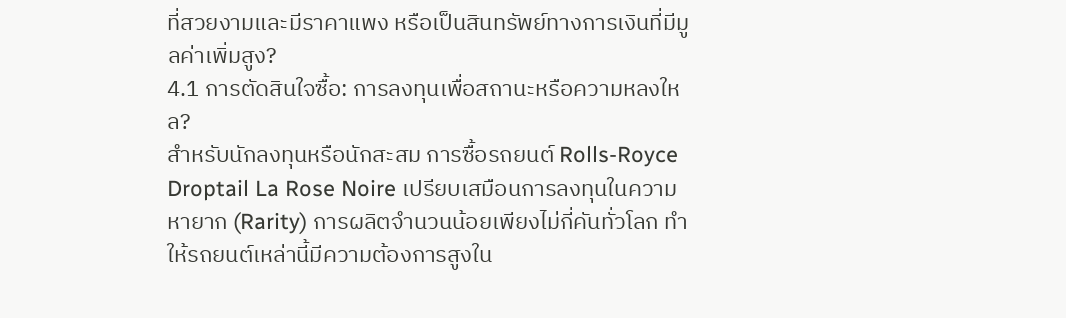ที่สวยงามและมีราคาแพง หรือเป็นสินทรัพย์ทางการเงินที่มีมูลค่าเพิ่มสูง?
4.1 การตัดสินใจซื้อ: การลงทุนเพื่อสถานะหรือความหลงใหล?
สำหรับนักลงทุนหรือนักสะสม การซื้อรถยนต์ Rolls-Royce Droptail La Rose Noire เปรียบเสมือนการลงทุนในความหายาก (Rarity) การผลิตจำนวนน้อยเพียงไม่กี่คันทั่วโลก ทำให้รถยนต์เหล่านี้มีความต้องการสูงใน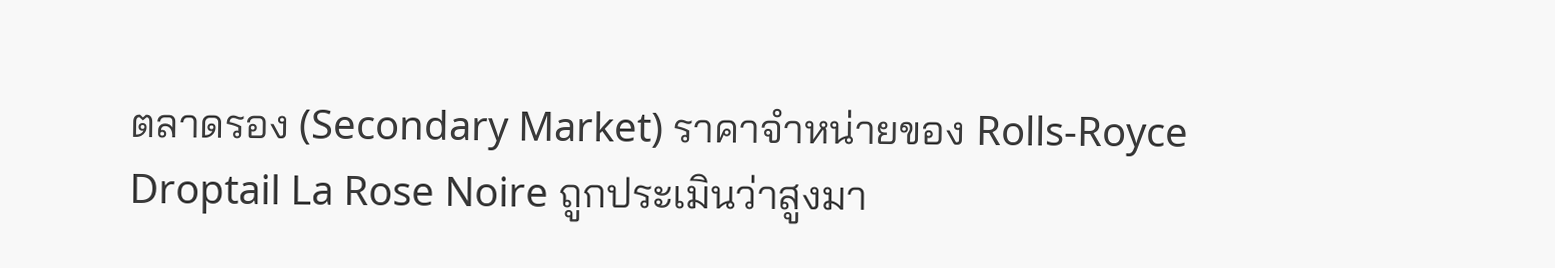ตลาดรอง (Secondary Market) ราคาจำหน่ายของ Rolls-Royce Droptail La Rose Noire ถูกประเมินว่าสูงมา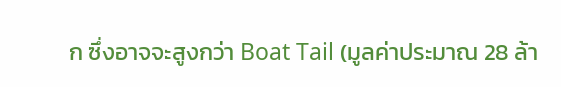ก ซึ่งอาจจะสูงกว่า Boat Tail (มูลค่าประมาณ 28 ล้า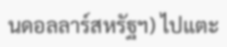นดอลลาร์สหรัฐฯ) ไปแตะ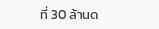ที่ 30 ล้านด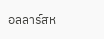อลลาร์สห